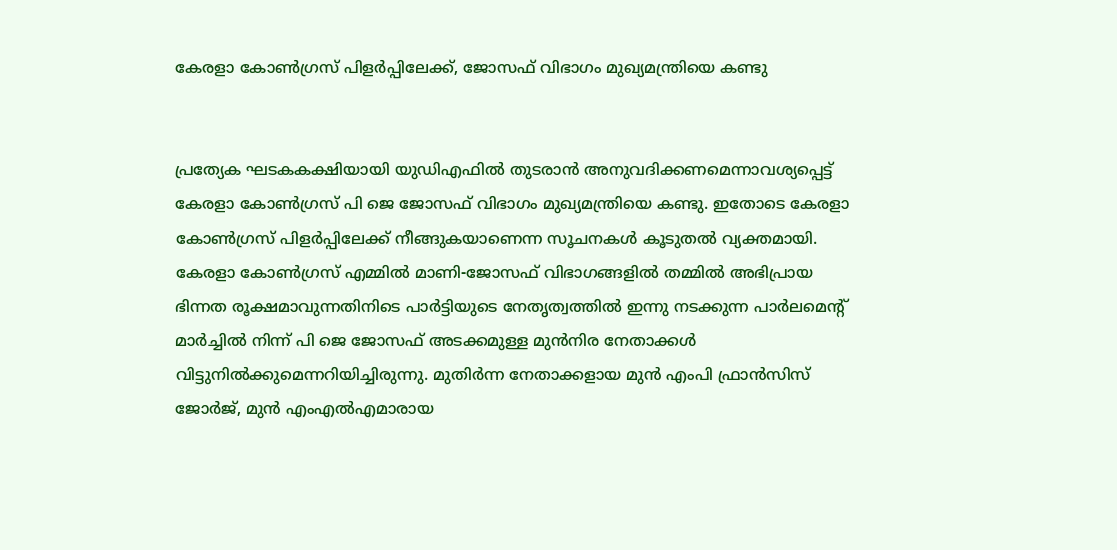കേരളാ കോണ്‍ഗ്രസ് പിളര്‍പ്പിലേക്ക്, ജോസഫ് വിഭാഗം മുഖ്യമന്ത്രിയെ കണ്ടു


പ്രത്യേക ഘടകകക്ഷിയായി യുഡിഎഫില്‍ തുടരാന്‍ അനുവദിക്കണമെന്നാവശ്യപ്പെട്ട് കേരളാ കോണ്‍ഗ്രസ് പി ജെ ജോസഫ് വിഭാഗം മുഖ്യമന്ത്രിയെ കണ്ടു. ഇതോടെ കേരളാ കോണ്‍ഗ്രസ് പിളര്‍പ്പിലേക്ക് നീങ്ങുകയാണെന്ന സൂചനകള്‍ കൂടുതല്‍ വ്യക്തമായി.
കേരളാ കോണ്‍ഗ്രസ് എമ്മില്‍ മാണി-ജോസഫ് വിഭാഗങ്ങളില്‍ തമ്മില്‍ അഭിപ്രായ ഭിന്നത രൂക്ഷമാവുന്നതിനിടെ പാര്‍ട്ടിയുടെ നേതൃത്വത്തില്‍ ഇന്നു നടക്കുന്ന പാര്‍ലമെന്റ് മാര്‍ച്ചില്‍ നിന്ന് പി ജെ ജോസഫ് അടക്കമുള്ള മുന്‍നിര നേതാക്കള്‍ വിട്ടുനില്‍ക്കുമെന്നറിയിച്ചിരുന്നു. മുതിര്‍ന്ന നേതാക്കളായ മുന്‍ എംപി ഫ്രാന്‍സിസ് ജോര്‍ജ്, മുന്‍ എംഎല്‍എമാരായ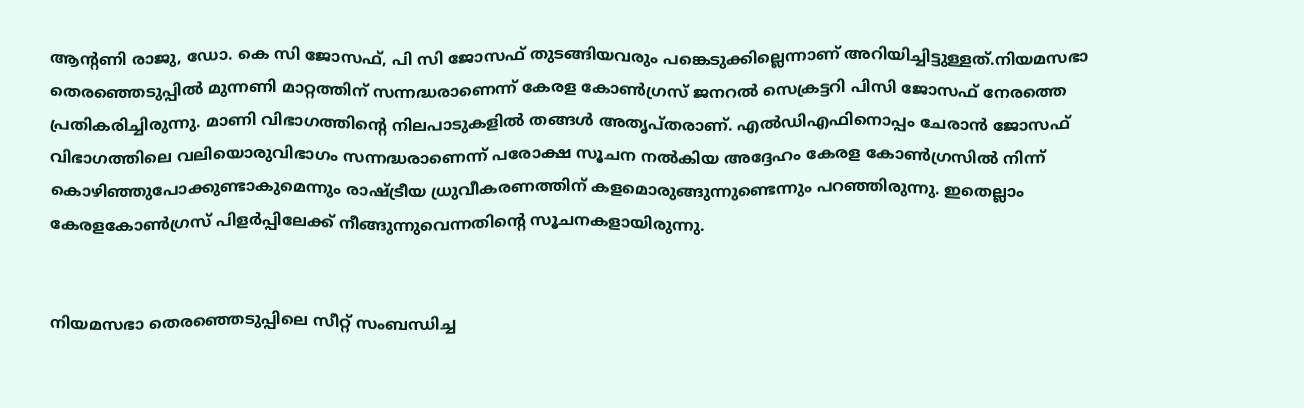ആന്റണി രാജു, ഡോ. കെ സി ജോസഫ്, പി സി ജോസഫ് തുടങ്ങിയവരും പങ്കെടുക്കില്ലെന്നാണ് അറിയിച്ചിട്ടുള്ളത്.നിയമസഭാ തെരഞ്ഞെടുപ്പില്‍ മുന്നണി മാറ്റത്തിന് സന്നദ്ധരാണെന്ന് കേരള കോണ്‍ഗ്രസ് ജനറല്‍ സെക്രട്ടറി പിസി ജോസഫ് നേരത്തെ പ്രതികരിച്ചിരുന്നു. മാണി വിഭാഗത്തിന്റെ നിലപാടുകളില്‍ തങ്ങള്‍ അതൃപ്തരാണ്. എല്‍ഡിഎഫിനൊപ്പം ചേരാന്‍ ജോസഫ് വിഭാഗത്തിലെ വലിയൊരുവിഭാഗം സന്നദ്ധരാണെന്ന് പരോക്ഷ സൂചന നല്‍കിയ അദ്ദേഹം കേരള കോണ്‍ഗ്രസില്‍ നിന്ന് കൊഴിഞ്ഞുപോക്കുണ്ടാകുമെന്നും രാഷ്ട്രീയ ധ്രുവീകരണത്തിന് കളമൊരുങ്ങുന്നുണ്ടെന്നും പറഞ്ഞിരുന്നു. ഇതെല്ലാം കേരളകോണ്‍ഗ്രസ് പിളര്‍പ്പിലേക്ക് നീങ്ങുന്നുവെന്നതിന്റെ സൂചനകളായിരുന്നു.


നിയമസഭാ തെരഞ്ഞെടുപ്പിലെ സീറ്റ് സംബന്ധിച്ച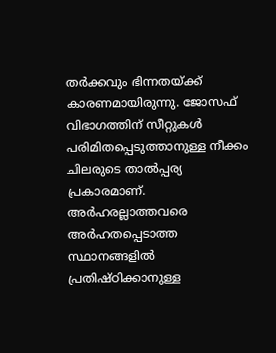തര്‍ക്കവും ഭിന്നതയ്ക്ക് കാരണമായിരുന്നു. ജോസഫ് വിഭാഗത്തിന് സീറ്റുകള്‍ പരിമിതപ്പെടുത്താനുള്ള നീക്കം ചിലരുടെ താല്‍പ്പര്യ പ്രകാരമാണ്. അര്‍ഹരല്ലാത്തവരെ അര്‍ഹതപ്പെടാത്ത സ്ഥാനങ്ങളില്‍ പ്രതിഷ്ഠിക്കാനുള്ള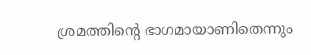ശ്രമത്തിന്റെ ഭാഗമായാണിതെന്നും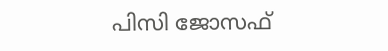പിസി ജോസഫ്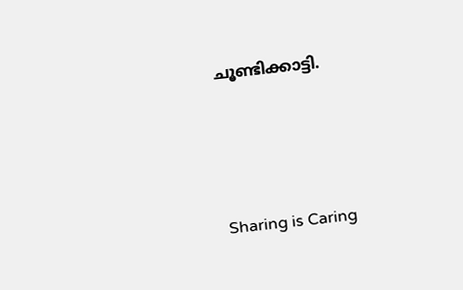ചൂണ്ടിക്കാട്ടി.




Sharing is Caring